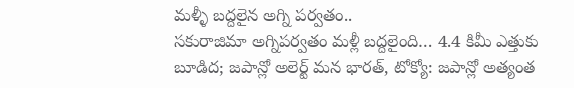మళ్ళీ బద్దలైన అగ్ని పర్వతం..
సకురాజిమా అగ్నిపర్వతం మళ్లీ బద్దలైంది… 4.4 కిమీ ఎత్తుకు బూడిద; జపాన్లో అలెర్ట్ మన భారత్, టోక్యో: జపాన్లో అత్యంత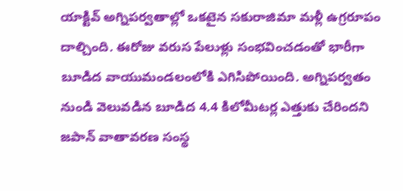యాక్టివ్ అగ్నిపర్వతాల్లో ఒకటైన సకురాజిమా మళ్లీ ఉగ్రరూపం దాల్చింది. ఈరోజు వరుస పేలుళ్లు సంభవించడంతో భారీగా బూడిద వాయుమండలంలోకి ఎగిసిపోయింది. అగ్నిపర్వతం నుండి వెలువడిన బూడిద 4.4 కిలోమీటర్ల ఎత్తుకు చేరిందని జపాన్ వాతావరణ సంస్థ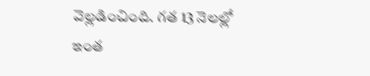వెల్లడించింది. గత 13 నెలల్లో ఇంత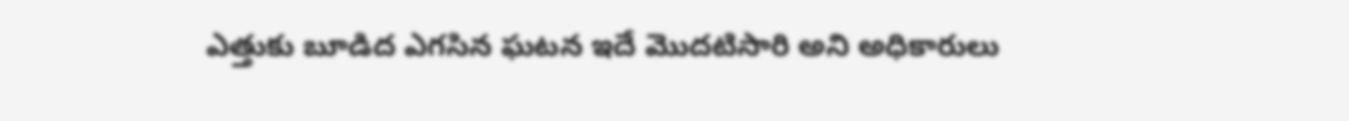ఎత్తుకు బూడిద ఎగసిన ఘటన ఇదే మొదటిసారి అని అధికారులు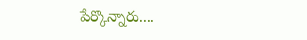పేర్కొన్నారు....